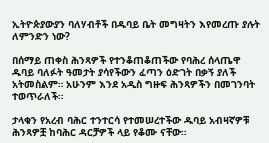ኢትዮጵያውያን ባለሃብቶች በዱባይ ቤት መግዛትን እየመረጡ ያሉት ለምንድን ነው?

በሰማይ ጠቀስ ሕንጻዎች የተንቆጠቆጠችው የባሕረ ሰላጤዋ ዱባይ ባለፉት ዓመታት ያሳየችውን ፈጣን ዕድገት በቃኝ ያለች አትመስልም። አሁንም እንደ አዲስ ግዙፍ ሕንጻዎችን በመገንባት ተወጥራለች።

ታላቁን የአረብ ባሕር ተንተርሳ የተመሠረተችው ዱባይ አብዛኛዎቹ ሕንጻዎቿ ከባሕር ዳርቻዎች ላይ የቆሙ ናቸው።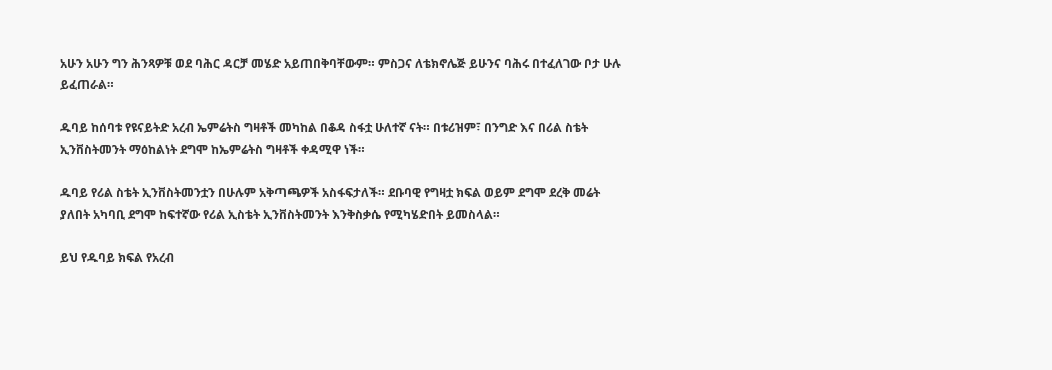አሁን አሁን ግን ሕንጻዎቹ ወደ ባሕር ዳርቻ መሄድ አይጠበቅባቸውም። ምስጋና ለቴክኖሌጅ ይሁንና ባሕሩ በተፈለገው ቦታ ሁሉ ይፈጠራል።

ዱባይ ከሰባቱ የዩናይትድ አረብ ኤምሬትስ ግዛቶች መካከል በቆዳ ስፋቷ ሁለተኛ ናት። በቱሪዝም፣ በንግድ እና በሪል ስቴት ኢንቨስትመንት ማዕከልነት ደግሞ ከኤምሬትስ ግዛቶች ቀዳሚዋ ነች።

ዱባይ የሪል ስቴት ኢንቨስትመንቷን በሁሉም አቅጣጫዎች አስፋፍታለች። ደቡባዊ የግዛቷ ክፍል ወይም ደግሞ ደረቅ መሬት ያለበት አካባቢ ደግሞ ከፍተኛው የሪል ኢስቴት ኢንቨስትመንት እንቅስቃሴ የሚካሄድበት ይመስላል።

ይህ የዱባይ ክፍል የአረብ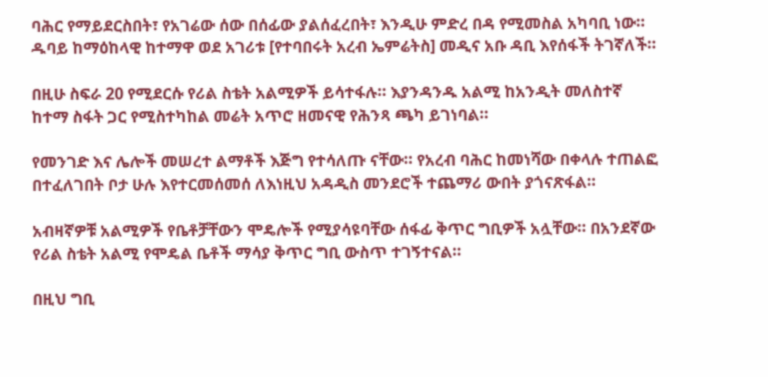ባሕር የማይደርስበት፣ የአገሬው ሰው በሰፊው ያልሰፈረበት፣ እንዲሁ ምድረ በዳ የሚመስል አካባቢ ነው። ዱባይ ከማዕከላዊ ከተማዋ ወደ አገሪቱ [የተባበሩት አረብ ኤምሬትስ] መዲና አቡ ዳቢ እየሰፋች ትገኛለች።

በዚሁ ስፍራ 20 የሚደርሱ የሪል ስቴት አልሚዎች ይሳተፋሉ። እያንዳንዱ አልሚ ከአንዲት መለስተኛ ከተማ ስፋት ጋር የሚስተካከል መሬት አጥሮ ዘመናዊ የሕንጻ ጫካ ይገነባል።

የመንገድ እና ሌሎች መሠረተ ልማቶች እጅግ የተሳለጡ ናቸው። የአረብ ባሕር ከመነሻው በቀላሉ ተጠልፎ በተፈለገበት ቦታ ሁሉ እየተርመሰመሰ ለእነዚህ አዳዲስ መንደሮች ተጨማሪ ውበት ያጎናጽፋል።

አብዛኛዎቹ አልሚዎች የቤቶቻቸውን ሞዴሎች የሚያሳዩባቸው ሰፋፊ ቅጥር ግቢዎች አሏቸው። በአንደኛው የሪል ስቴት አልሚ የሞዴል ቤቶች ማሳያ ቅጥር ግቢ ውስጥ ተገኝተናል።

በዚህ ግቢ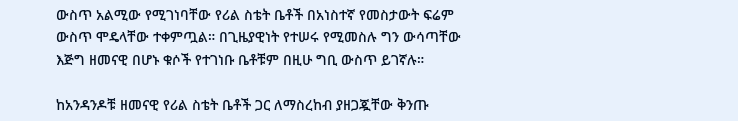ውስጥ አልሚው የሚገነባቸው የሪል ስቴት ቤቶች በአነስተኛ የመስታውት ፍሬም ውስጥ ሞዴላቸው ተቀምጧል። በጊዜያዊነት የተሠሩ የሚመስሉ ግን ውሳጣቸው እጅግ ዘመናዊ በሆኑ ቁሶች የተገነቡ ቤቶቹም በዚሁ ግቢ ውስጥ ይገኛሉ።

ከአንዳንዶቹ ዘመናዊ የሪል ስቴት ቤቶች ጋር ለማስረከብ ያዘጋጇቸው ቅንጡ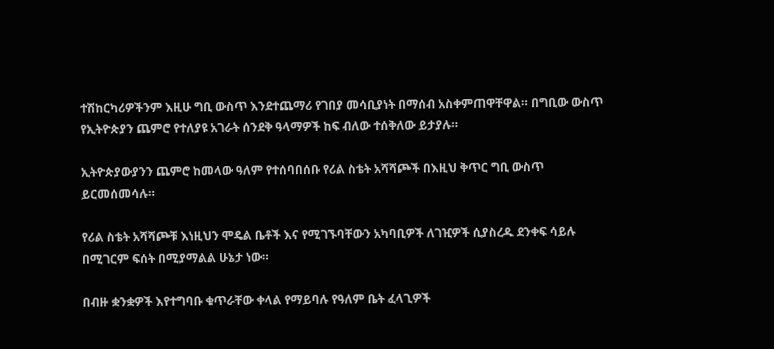ተሽከርካሪዎችንም እዚሁ ግቢ ውስጥ እንደተጨማሪ የገበያ መሳቢያነት በማሰብ አስቀምጠዋቸዋል። በግቢው ውስጥ የኢትዮጵያን ጨምሮ የተለያዩ አገራት ሰንደቅ ዓላማዎች ከፍ ብለው ተሰቅለው ይታያሉ።

ኢትዮጵያውያንን ጨምሮ ከመላው ዓለም የተሰባበሰቡ የሪል ስቴት አሻሻጮች በእዚህ ቅጥር ግቢ ውስጥ ይርመሰመሳሉ።

የሪል ስቴት አሻሻጮቹ እነዚህን ሞዴል ቤቶች እና የሚገኙባቸውን አካባቢዎች ለገዢዎች ሲያስረዱ ደንቀፍ ሳይሉ በሚገርም ፍሰት በሚያማልል ሁኔታ ነው።

በብዙ ቋንቋዎች እየተግባቡ ቁጥራቸው ቀላል የማይባሉ የዓለም ቤት ፈላጊዎች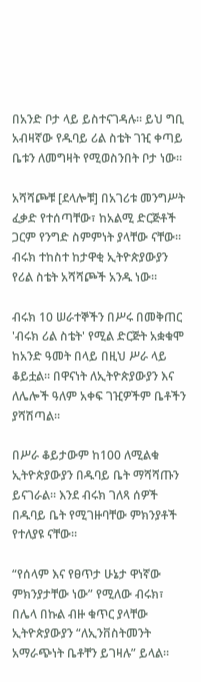በአንድ ቦታ ላይ ይስተናገዳሉ። ይህ ግቢ አብዛኛው የዱባይ ሪል ስቴት ገዢ ቀጣይ ቤቱን ለመግዛት የሚወስንበት ቦታ ነው።

አሻሻጮቹ [ደላሎቹ] በአገሪቱ መንግሥት ፈቃድ የተሰጣቸው፣ ከአልሚ ድርጅቶች ጋርም የንግድ ስምምነት ያላቸው ናቸው። ብሩክ ተከስተ ከታዋቂ ኢትዮጵያውያን የሪል ስቴት አሻሻጮች አንዱ ነው።

ብሩክ 10 ሠራተኞችን በሥሩ በመቅጠር 'ብሩክ ሪል ስቴት' የሚል ድርጅት አቋቁሞ ከአንድ ዓመት በላይ በዚህ ሥራ ላይ ቆይቷል። በዋናነት ለኢትዮጵያውያን እና ለሌሎች ዓለም አቀፍ ገዢዎችም ቤቶችን ያሻሽጣል።

በሥራ ቆይታውም ከ100 ለሚልቁ ኢትዮጵያውያን በዱባይ ቤት ማሻሻጡን ይናገራል። እንደ ብሩክ ገለጻ ሰዎች በዱባይ ቤት የሚገዙባቸው ምክንያቶች የተለያዩ ናቸው።

“የሰላም እና የፀጥታ ሁኔታ ዋነኛው ምክንያታቸው ነው” የሚለው ብሩክ፣ በሌላ በኩል ብዙ ቁጥር ያላቸው ኢትዮጵያውያን “ለኢንቨስትመንት አማራጭነት ቤቶቸን ይገዛሉ” ይላል።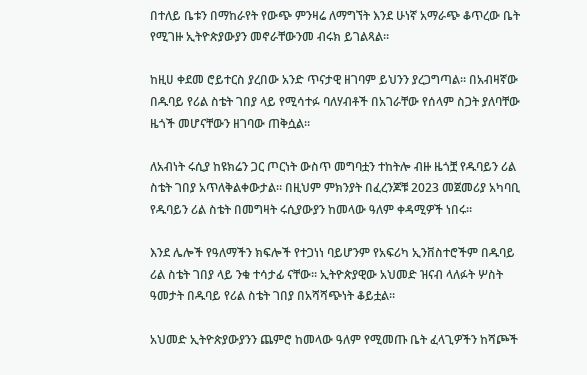በተለይ ቤቱን በማከራየት የውጭ ምንዛሬ ለማግኘት እንደ ሁነኛ አማራጭ ቆጥረው ቤት የሚገዙ ኢትዮጵያውያን መኖራቸውንመ ብሩክ ይገልጻል።

ከዚሀ ቀደመ ሮይተርስ ያረበው አንድ ጥናታዊ ዘገባም ይህንን ያረጋግጣል። በአብዛኛው በዱባይ የሪል ስቴት ገበያ ላይ የሚሳተፉ ባለሃብቶች በአገራቸው የሰላም ስጋት ያለባቸው ዜጎች መሆናቸውን ዘገባው ጠቅሷል።

ለአብነት ሩሲያ ከዩክሬን ጋር ጦርነት ውስጥ መግባቷን ተከትሎ ብዙ ዜጎቿ የዱባይን ሪል ስቴት ገበያ አጥለቅልቀውታል። በዚህም ምክንያት በፈረንጆቹ 2023 መጀመሪያ አካባቢ የዱባይን ሪል ስቴት በመግዛት ሩሲያውያን ከመላው ዓለም ቀዳሚዎች ነበሩ።

እንደ ሌሎች የዓለማችን ክፍሎች የተጋነነ ባይሆንም የአፍሪካ ኢንቨስተሮችም በዱባይ ሪል ስቴት ገበያ ላይ ንቁ ተሳታፊ ናቸው። ኢትዮጵያዊው አህመድ ዝናብ ላለፉት ሦስት ዓመታት በዱባይ የሪል ስቴት ገበያ በአሻሻጭነት ቆይቷል።

አህመድ ኢትዮጵያውያንን ጨምሮ ከመላው ዓለም የሚመጡ ቤት ፈላጊዎችን ከሻጮች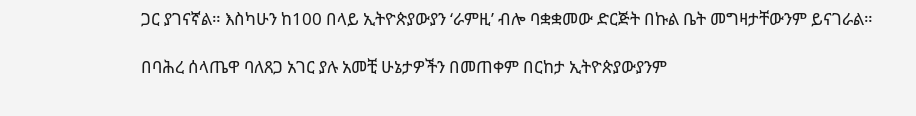ጋር ያገናኛል። እስካሁን ከ100 በላይ ኢትዮጵያውያን ‘ራምዚ’ ብሎ ባቋቋመው ድርጅት በኩል ቤት መግዛታቸውንም ይናገራል።

በባሕረ ሰላጤዋ ባለጸጋ አገር ያሉ አመቺ ሁኔታዎችን በመጠቀም በርከታ ኢትዮጵያውያንም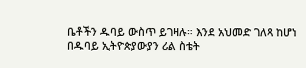ቤቶችን ዱባይ ውስጥ ይገዛሉ። እንደ አህመድ ገለጻ ከሆነ በዱባይ ኢትዮጵያውያን ሪል ስቴት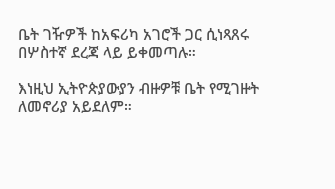ቤት ገዥዎች ከአፍሪካ አገሮች ጋር ሲነጻጸሩ በሦስተኛ ደረጃ ላይ ይቀመጣሉ።

እነዚህ ኢትዮጵያውያን ብዙዎቹ ቤት የሚገዙት ለመኖሪያ አይደለም።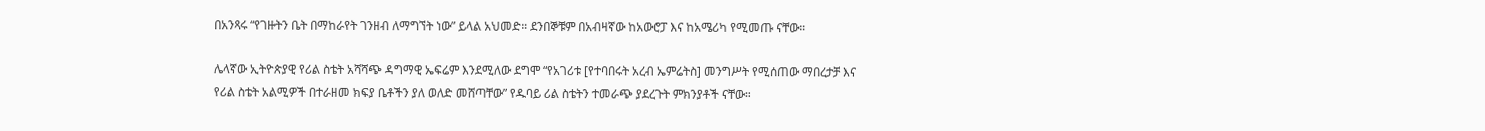በአንጻሩ “የገዙትን ቤት በማከራየት ገንዘብ ለማግኘት ነው” ይላል አህመድ። ደንበኞቹም በአብዛኛው ከአውሮፓ እና ከአሜሪካ የሚመጡ ናቸው።

ሌላኛው ኢትዮጵያዊ የሪል ስቴት አሻሻጭ ዳግማዊ ኤፍሬም እንደሚለው ደግሞ “የአገሪቱ [የተባበሩት አረብ ኤምሬትስ] መንግሥት የሚሰጠው ማበረታቻ እና የሪል ስቴት አልሚዎች በተራዘመ ክፍያ ቤቶችን ያለ ወለድ መሸጣቸው” የዱባይ ሪል ስቴትን ተመራጭ ያደረጉት ምክንያቶች ናቸው።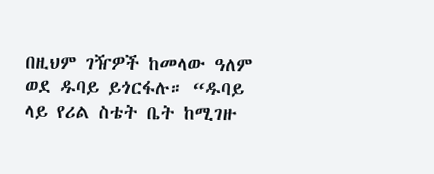በዚህም ገዥዎች ከመላው ዓለም ወደ ዱባይ ይጎርፋሉ። “ዱባይ ላይ የሪል ስቴት ቤት ከሚገዙ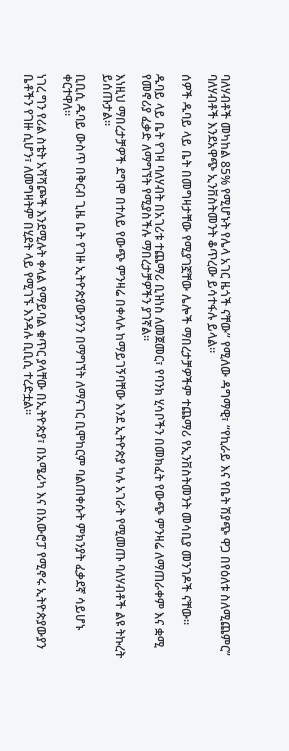ባለሃብቶች መካከል 85% የሚሆኑት የሌላ አገር ዜጎች ናቸው” የሚለው ዳግማዊ፣ “የኪራይ እና የቤት ሽያጭ ዋጋ በየዕለቱ ስለሚጨምር” ባለሃብቶች እንደአዋጭ ኢንቨስትመንት ቆጥረው ይሳተፋሉ ይላል።

ሰዎች ዱባይ ላይ ቤት በመግዛታቸው የሚያገኟቸው ሌሎች ማበረታቻዎችም ተጨማሪ የኢንቨስትመንት መሳቢያ መንገዶች ናቸው።

ዱባይ ላይ ቤት የገዛ ባለሃብት በአገሪቱ ተጨማሪ ቢዝነስ ለመጀመር፣ የባንክ ሂሳቦችን በመክፈት የውጭ ምንዛሬ ለማጠራቀም እና ቋሚ የመኖሪያ ፈቃድ ለማግኘት የሚያስችሉ ማበረታቻዎችን ያገኛል።

እነዚህ ማበረታቻዎች ደግሞ በተለይ የውጭ ምንዛሬ በቀላሉ ከማይገኝባቸው እንደ ኢትዮጵያ ካሉ አገራት የሚመጡ ባለሃብቶች ልዩ ትኩረት ይሰጡታል።

ቢቢሲ ዱባይ ውስጥ በቅርብ ጊዜ ቤት የገዙ ኢትዮጵያውያንን በማግኘት ለማናገር ቢሞከርም ባልጠቀሱት ምክንያት ፈቃደኛ ሳይሆኑ ቀርተዋለ።

ነገረ ግን የሪል ስቴት አሻሻጮች እንደሚሉት ቀላል የማይባል ቁጥር ያላቸው በኢትዮጵያ፣ በአሜሪካ እና በአውሮፓ የሚኖሩ ኢትዮጵያውያን ቤቶችን የገዙ ሲሆን፣ ለመግዛትም በሂደት ላይ የሚገኙ እንዳሉ ቢቢሲ ተረድቷል።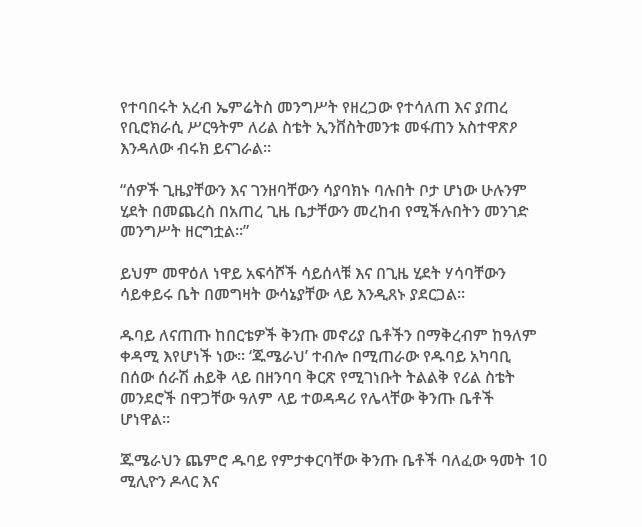የተባበሩት አረብ ኤምሬትስ መንግሥት የዘረጋው የተሳለጠ እና ያጠረ የቢሮክራሲ ሥርዓትም ለሪል ስቴት ኢንቨስትመንቱ መፋጠን አስተዋጽዖ እንዳለው ብሩክ ይናገራል።

“ሰዎች ጊዜያቸውን እና ገንዘባቸውን ሳያባክኑ ባሉበት ቦታ ሆነው ሁሉንም ሂደት በመጨረስ በአጠረ ጊዜ ቤታቸውን መረከብ የሚችሉበትን መንገድ መንግሥት ዘርግቷል።”

ይህም መዋዕለ ነዋይ አፍሳሾች ሳይሰላቹ እና በጊዜ ሂደት ሃሳባቸውን ሳይቀይሩ ቤት በመግዛት ውሳኔያቸው ላይ እንዲጸኑ ያደርጋል።

ዱባይ ለናጠጡ ከበርቴዎች ቅንጡ መኖሪያ ቤቶችን በማቅረብም ከዓለም ቀዳሚ እየሆነች ነው። ‘ጁሜራህ’ ተብሎ በሚጠራው የዱባይ አካባቢ በሰው ሰራሽ ሐይቅ ላይ በዘንባባ ቅርጽ የሚገነቡት ትልልቅ የሪል ስቴት መንደሮች በዋጋቸው ዓለም ላይ ተወዳዳሪ የሌላቸው ቅንጡ ቤቶች ሆነዋል።

ጁሜራህን ጨምሮ ዱባይ የምታቀርባቸው ቅንጡ ቤቶች ባለፈው ዓመት 10 ሚሊዮን ዶላር እና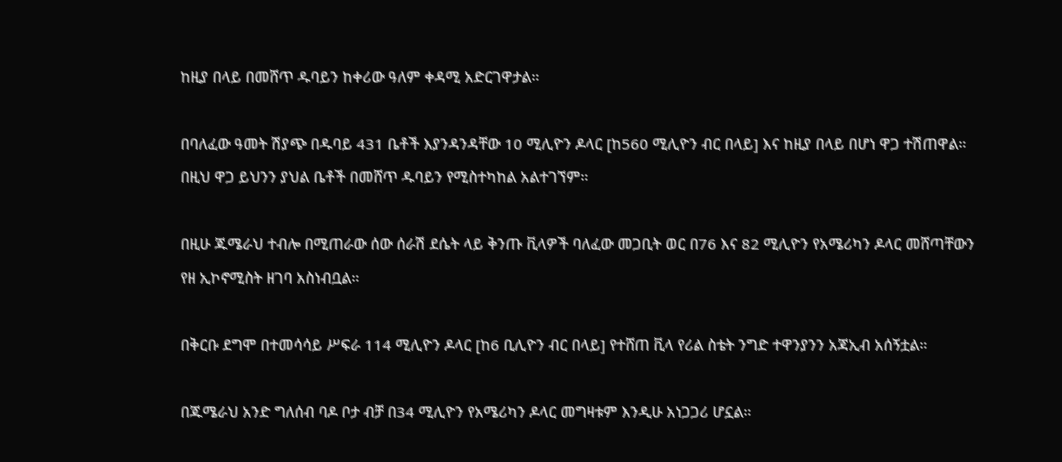ከዚያ በላይ በመሸጥ ዱባይን ከቀሪው ዓለም ቀዳሚ አድርገዋታል።

በባለፈው ዓመት ሽያጭ በዱባይ 431 ቤቶች እያንዳንዳቸው 10 ሚሊዮን ዶላር [ከ560 ሚሊዮን ብር በላይ] እና ከዚያ በላይ በሆነ ዋጋ ተሽጠዋል። በዚህ ዋጋ ይህንን ያህል ቤቶች በመሸጥ ዱባይን የሚስተካከል አልተገኘም።

በዚሁ ጁሜራህ ተብሎ በሚጠራው ሰው ሰራሽ ደሴት ላይ ቅንጡ ቪላዎች ባለፈው መጋቢት ወር በ76 እና 82 ሚሊዮን የአሜሪካን ዶላር መሸጣቸውን የዘ ኢኮኖሚስት ዘገባ አስነብቧል።

በቅርቡ ደግሞ በተመሳሳይ ሥፍራ 114 ሚሊዮን ዶላር [ከ6 ቢሊዮን ብር በላይ] የተሸጠ ቪላ የሪል ስቴት ንግድ ተዋንያንን አጃኢብ አሰኝቷል።

በጁሜራህ አንድ ግለሰብ ባዶ ቦታ ብቻ በ34 ሚሊዮን የአሜሪካን ዶላር መግዛቱም እንዲሁ አነጋጋሪ ሆኗል።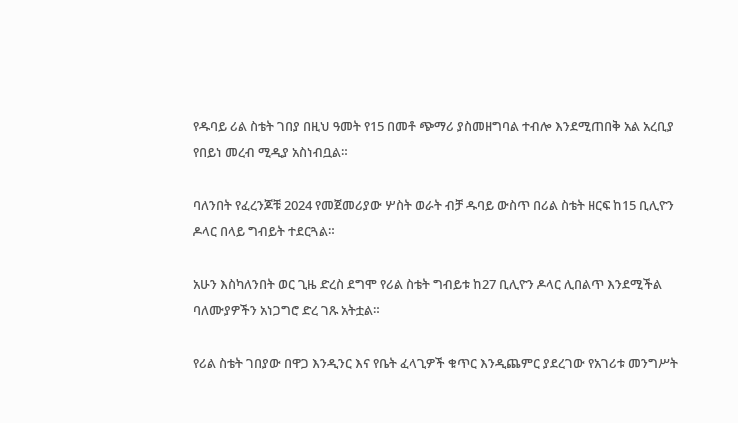የዱባይ ሪል ስቴት ገበያ በዚህ ዓመት የ15 በመቶ ጭማሪ ያስመዘግባል ተብሎ እንደሚጠበቅ አል አረቢያ የበይነ መረብ ሚዲያ አስነብቧል።

ባለንበት የፈረንጆቹ 2024 የመጀመሪያው ሦስት ወራት ብቻ ዱባይ ውስጥ በሪል ስቴት ዘርፍ ከ15 ቢሊዮን ዶላር በላይ ግብይት ተደርጓል።

አሁን እስካለንበት ወር ጊዜ ድረስ ደግሞ የሪል ስቴት ግብይቱ ከ27 ቢሊዮን ዶላር ሊበልጥ እንደሚችል ባለሙያዎችን አነጋግሮ ድረ ገጹ አትቷል።

የሪል ስቴት ገበያው በዋጋ እንዲንር እና የቤት ፈላጊዎች ቁጥር እንዲጨምር ያደረገው የአገሪቱ መንግሥት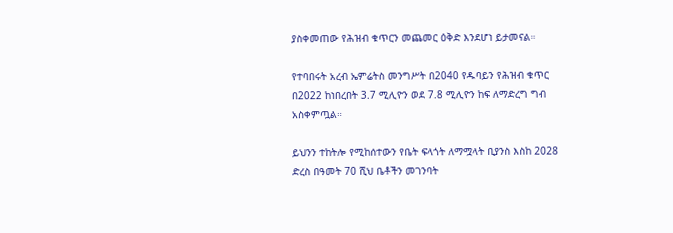ያስቀመጠው የሕዝብ ቁጥርን መጨመር ዕቅድ እንደሆነ ይታመናል።

የተባበሩት አረብ ኤምሬትስ መንግሥት በ2040 የዱባይን የሕዝብ ቁጥር በ2022 ከነበረበት 3.7 ሚሊዮን ወደ 7.8 ሚሊዮን ከፍ ለማድረግ ግብ አስቀምጧል።

ይህንን ተከትሎ የሚከሰተውን የቤት ፍላጎት ለማሟላት ቢያንስ እስከ 2028 ድረስ በዓመት 70 ሺህ ቤቶችን መገንባት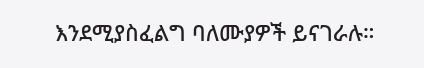እንደሚያስፈልግ ባለሙያዎች ይናገራሉ።